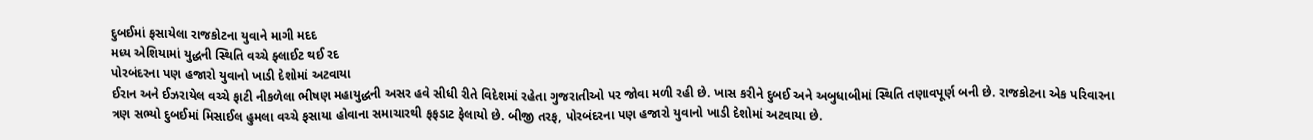દુબઈમાં ફસાયેલા રાજકોટના યુવાને માગી મદદ
મધ્ય એશિયામાં યુદ્ધની સ્થિતિ વચ્ચે ફ્લાઈટ થઈ રદ
પોરબંદરના પણ હજારો યુવાનો ખાડી દેશોમાં અટવાયા
ઈરાન અને ઈઝરાયેલ વચ્ચે ફાટી નીકળેલા ભીષણ મહાયુદ્ધની અસર હવે સીધી રીતે વિદેશમાં રહેતા ગુજરાતીઓ પર જોવા મળી રહી છે. ખાસ કરીને દુબઈ અને અબુધાબીમાં સ્થિતિ તણાવપૂર્ણ બની છે. રાજકોટના એક પરિવારના ત્રણ સભ્યો દુબઈમાં મિસાઈલ હુમલા વચ્ચે ફસાયા હોવાના સમાચારથી ફફડાટ ફેલાયો છે. બીજી તરફ, પોરબંદરના પણ હજારો યુવાનો ખાડી દેશોમાં અટવાયા છે.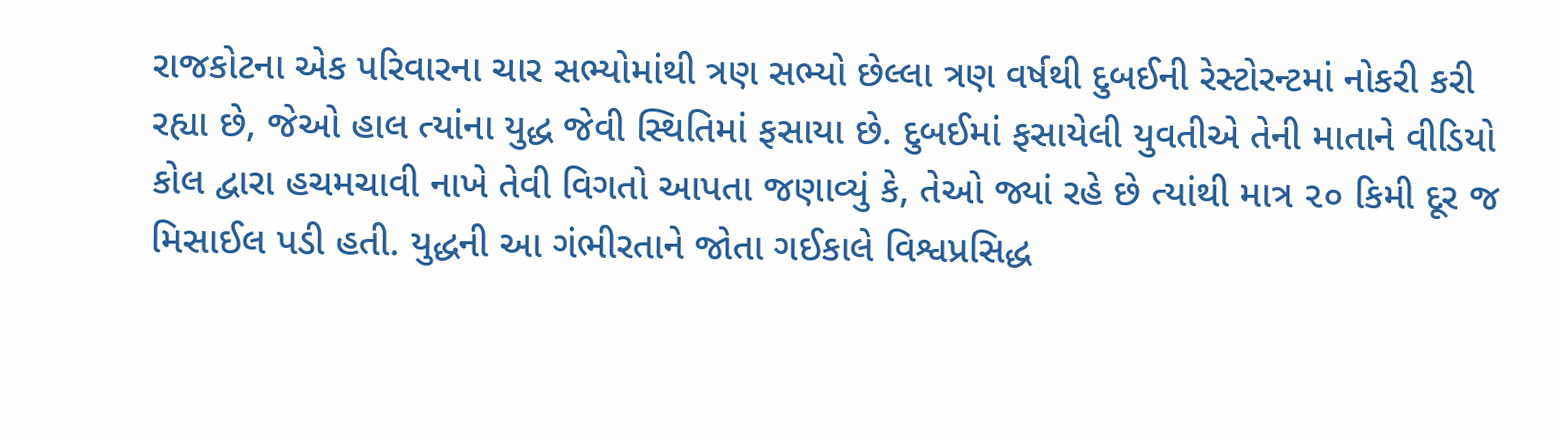રાજકોટના એક પરિવારના ચાર સભ્યોમાંથી ત્રણ સભ્યો છેલ્લા ત્રણ વર્ષથી દુબઈની રેસ્ટોરન્ટમાં નોકરી કરી રહ્યા છે, જેઓ હાલ ત્યાંના યુદ્ધ જેવી સ્થિતિમાં ફસાયા છે. દુબઈમાં ફસાયેલી યુવતીએ તેની માતાને વીડિયો કોલ દ્વારા હચમચાવી નાખે તેવી વિગતો આપતા જણાવ્યું કે, તેઓ જ્યાં રહે છે ત્યાંથી માત્ર ૨૦ કિમી દૂર જ મિસાઈલ પડી હતી. યુદ્ધની આ ગંભીરતાને જોતા ગઈકાલે વિશ્વપ્રસિદ્ધ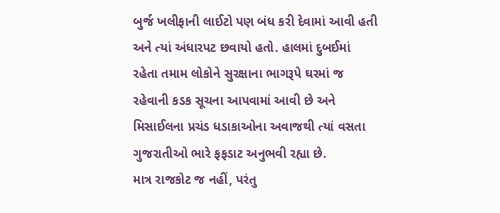બુર્જ ખલીફાની લાઈટો પણ બંધ કરી દેવામાં આવી હતી અને ત્યાં અંધારપટ છવાયો હતો. હાલમાં દુબઈમાં રહેતા તમામ લોકોને સુરક્ષાના ભાગરૂપે ઘરમાં જ રહેવાની કડક સૂચના આપવામાં આવી છે અને મિસાઈલના પ્રચંડ ધડાકાઓના અવાજથી ત્યાં વસતા ગુજરાતીઓ ભારે ફફડાટ અનુભવી રહ્યા છે.
માત્ર રાજકોટ જ નહીં, પરંતુ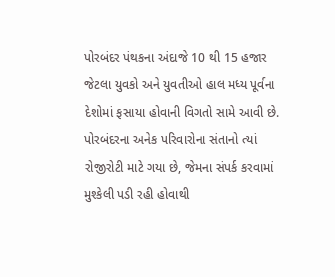પોરબંદર પંથકના અંદાજે 10 થી 15 હજાર જેટલા યુવકો અને યુવતીઓ હાલ મધ્ય પૂર્વના દેશોમાં ફસાયા હોવાની વિગતો સામે આવી છે. પોરબંદરના અનેક પરિવારોના સંતાનો ત્યાં રોજીરોટી માટે ગયા છે, જેમના સંપર્ક કરવામાં મુશ્કેલી પડી રહી હોવાથી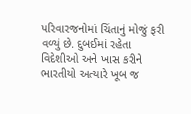પરિવારજનોમાં ચિંતાનું મોજું ફરી વળ્યું છે. દુબઈમાં રહેતા વિદેશીઓ અને ખાસ કરીને ભારતીયો અત્યારે ખૂબ જ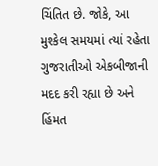ચિંતિત છે. જોકે, આ મુશ્કેલ સમયમાં ત્યાં રહેતા ગુજરાતીઓ એકબીજાની મદદ કરી રહ્યા છે અને હિંમત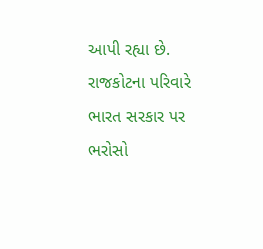આપી રહ્યા છે. રાજકોટના પરિવારે ભારત સરકાર પર ભરોસો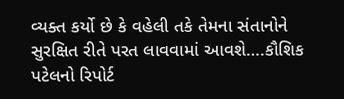વ્યક્ત કર્યો છે કે વહેલી તકે તેમના સંતાનોને સુરક્ષિત રીતે પરત લાવવામાં આવશે….કૌશિક પટેલનો રિપોર્ટ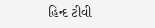હિન્દ ટીવી